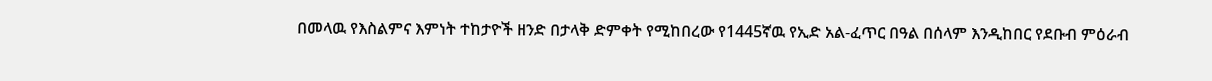በመላዉ የእስልምና እምነት ተከታዮች ዘንድ በታላቅ ድምቀት የሚከበረው የ1445ኛዉ የኢድ አል-ፈጥር በዓል በሰላም እንዲከበር የደቡብ ምዕራብ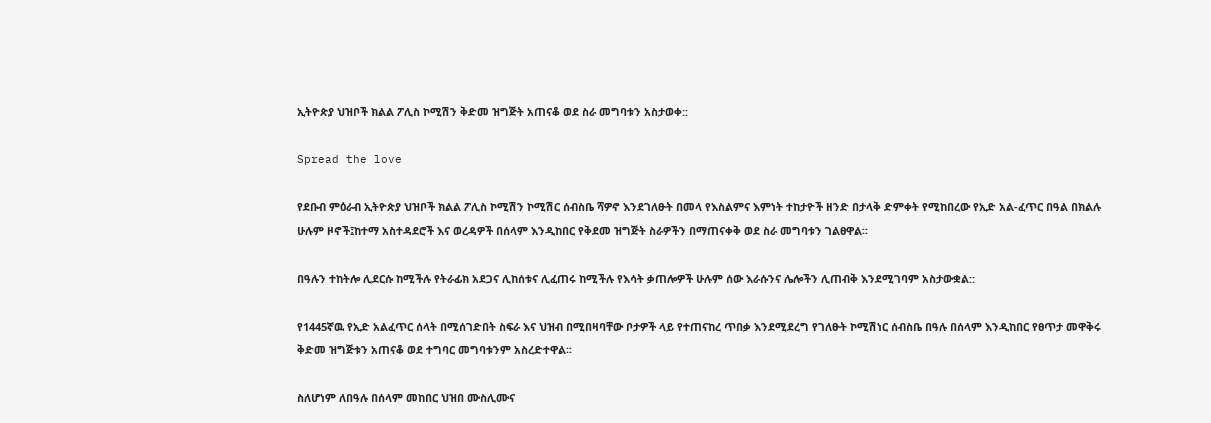ኢትዮጵያ ህዝቦች ክልል ፖሊስ ኮሚሽን ቅድመ ዝግጅት አጠናቆ ወደ ስራ መግባቱን አስታወቀ::

Spread the love

የደቡብ ምዕራብ ኢትዮጵያ ህዝቦች ክልል ፖሊስ ኮሚሽን ኮሚሽር ሰብስቤ ሻዎኖ እንደገለፁት በመላ የእስልምና እምነት ተከታዮች ዘንድ በታላቅ ድምቀት የሚከበረው የኢድ አል-ፈጥር በዓል በክልሉ ሁሉም ዞኖች፤ከተማ አስተዳደሮች እና ወረዳዎች በሰላም እንዲከበር የቅደመ ዝግጅት ስራዎችን በማጠናቀቅ ወደ ስራ መግባቱን ገልፀዋል፡፡

በዓሉን ተከትሎ ሊደርሱ ከሚችሉ የትራፊክ አደጋና ሊከሰቱና ሊፈጠሩ ከሚችሉ የእሳት ቃጠሎዎች ሁሉም ሰው እራሱንና ሌሎችን ሊጠብቅ እንደሚገባም አስታውቋል::

የ1445ኛዉ የኢድ አልፈጥር ሰላት በሚሰገድበት ስፍራ እና ህዝብ በሚበዛባቸው ቦታዎች ላይ የተጠናከረ ጥበቃ እንደሚደረግ የገለፁት ኮሚሽነር ሰብስቤ በዓሉ በሰላም እንዲከበር የፀጥታ መዋቅሩ ቅድመ ዝግጅቱን አጠናቆ ወደ ተግባር መግባቱንም አስረድተዋል፡፡

ስለሆነም ለበዓሉ በሰላም መከበር ህዝበ ሙስሊሙና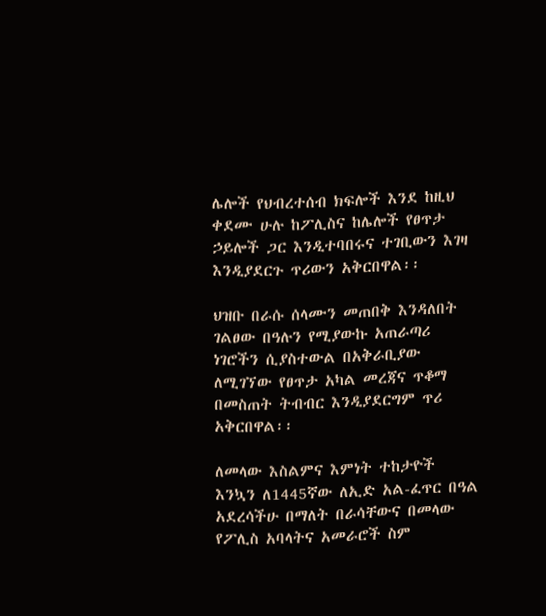ሌሎች የህብረተሰብ ክፍሎች እንደ ከዚህ ቀደሙ ሁሉ ከፖሊስና ከሌሎች የፀጥታ ኃይሎች ጋር እንዲተባበሩና ተገቢውን እገዛ እንዲያደርጉ ጥሪውን አቅርበዋል፡፡

ህዝቡ በራሱ ሰላሙን መጠበቅ እንዳለበት ገልፀው በዓሉን የሚያውኩ አጠራጣሪ ነገሮችን ሲያስተውል በአቅራቢያው ለሚገኘው የፀጥታ አካል መረጃና ጥቆማ በመስጠት ትብብር እንዲያደርግም ጥሪ አቅርበዋል፡፡

ለመላው እስልምና እምነት ተከታዮች እንኳን ለ1445ኛው ለኢድ አል-ፈጥር በዓል አደረሳችሁ በማለት በራሳቸውና በመላው የፖሊስ አባላትና አመራሮች ስም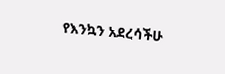የእንኳን አደረሳችሁ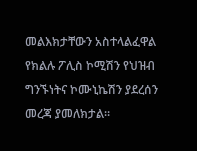መልእክታቸውን አስተላልፈዋል የክልሉ ፖሊስ ኮሚሽን የህዝብ ግንኙነትና ኮሙኒኬሽን ያደረሰን መረጃ ያመለክታል።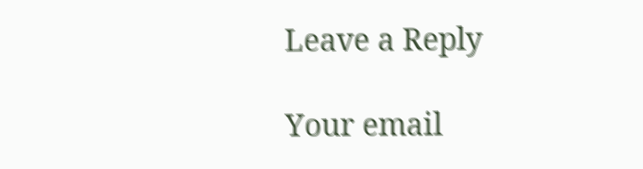Leave a Reply

Your email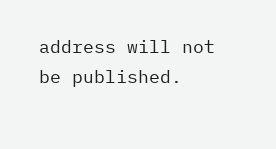address will not be published.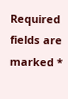Required fields are marked *